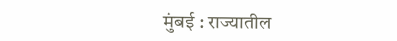मुंबई : राज्यातील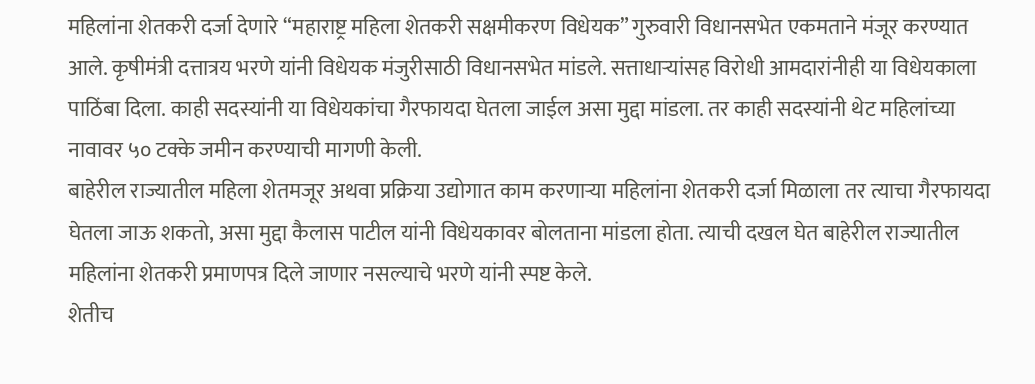महिलांना शेतकरी दर्जा देणारे “महाराष्ट्र महिला शेतकरी सक्षमीकरण विधेयक” गुरुवारी विधानसभेत एकमताने मंजूर करण्यात आले. कृषीमंत्री दत्तात्रय भरणे यांनी विधेयक मंजुरीसाठी विधानसभेत मांडले. सत्ताधाऱ्यांसह विरोधी आमदारांनीही या विधेयकाला पाठिंबा दिला. काही सदस्यांनी या विधेयकांचा गैरफायदा घेतला जाईल असा मुद्दा मांडला. तर काही सदस्यांनी थेट महिलांच्या नावावर ५० टक्के जमीन करण्याची मागणी केली.
बाहेरील राज्यातील महिला शेतमजूर अथवा प्रक्रिया उद्योगात काम करणाऱ्या महिलांना शेतकरी दर्जा मिळाला तर त्याचा गैरफायदा घेतला जाऊ शकतो, असा मुद्दा कैलास पाटील यांनी विधेयकावर बोलताना मांडला होता. त्याची दखल घेत बाहेरील राज्यातील महिलांना शेतकरी प्रमाणपत्र दिले जाणार नसल्याचे भरणे यांनी स्पष्ट केले.
शेतीच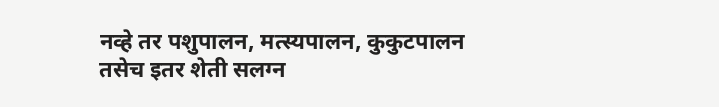नव्हे तर पशुपालन, मत्स्यपालन, कुकुटपालन तसेच इतर शेती सलग्न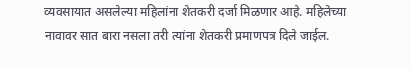व्यवसायात असलेल्या महिलांना शेतकरी दर्जा मिळणार आहे. महिलेच्या नावावर सात बारा नसला तरी त्यांना शेतकरी प्रमाणपत्र दिले जाईल.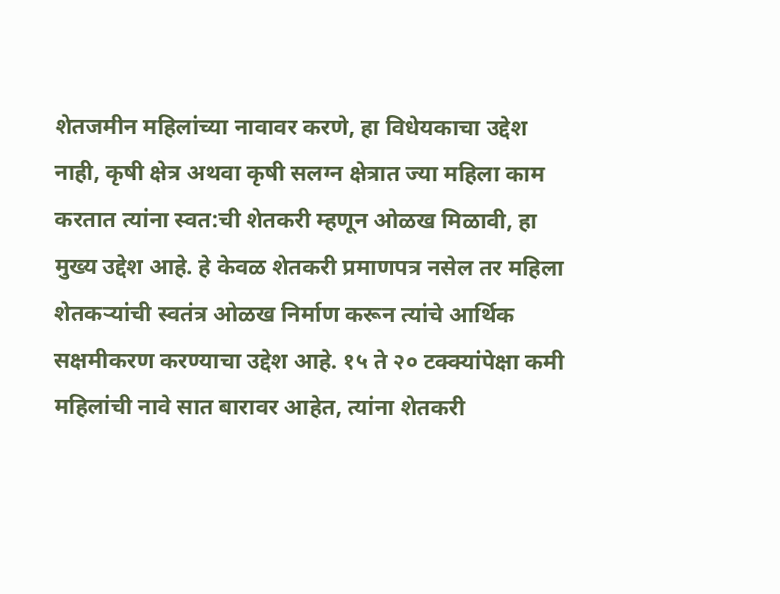शेतजमीन महिलांच्या नावावर करणे, हा विधेयकाचा उद्देश नाही, कृषी क्षेत्र अथवा कृषी सलग्न क्षेत्रात ज्या महिला काम करतात त्यांना स्वत:ची शेतकरी म्हणून ओळख मिळावी, हा मुख्य उद्देश आहे. हे केवळ शेतकरी प्रमाणपत्र नसेल तर महिला शेतकऱ्यांची स्वतंत्र ओळख निर्माण करून त्यांचे आर्थिक सक्षमीकरण करण्याचा उद्देश आहे. १५ ते २० टक्क्यांपेक्षा कमी महिलांची नावे सात बारावर आहेत, त्यांना शेतकरी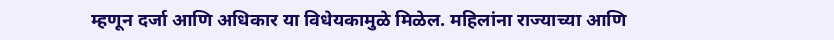म्हणून दर्जा आणि अधिकार या विधेयकामुळे मिळेल. महिलांना राज्याच्या आणि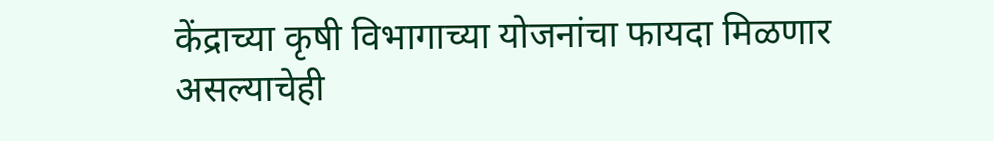केंद्राच्या कृषी विभागाच्या योजनांचा फायदा मिळणार असल्याचेही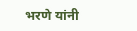भरणे यांनी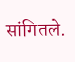सांगितले.